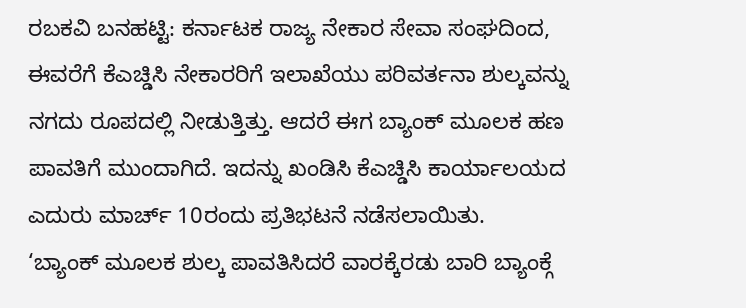ರಬಕವಿ ಬನಹಟ್ಟಿ: ಕರ್ನಾಟಕ ರಾಜ್ಯ ನೇಕಾರ ಸೇವಾ ಸಂಘದಿಂದ, ಈವರೆಗೆ ಕೆಎಚ್ಡಿಸಿ ನೇಕಾರರಿಗೆ ಇಲಾಖೆಯು ಪರಿವರ್ತನಾ ಶುಲ್ಕವನ್ನು ನಗದು ರೂಪದಲ್ಲಿ ನೀಡುತ್ತಿತ್ತು. ಆದರೆ ಈಗ ಬ್ಯಾಂಕ್ ಮೂಲಕ ಹಣ ಪಾವತಿಗೆ ಮುಂದಾಗಿದೆ. ಇದನ್ನು ಖಂಡಿಸಿ ಕೆಎಚ್ಡಿಸಿ ಕಾರ್ಯಾಲಯದ ಎದುರು ಮಾರ್ಚ್ 10ರಂದು ಪ್ರತಿಭಟನೆ ನಡೆಸಲಾಯಿತು.
‘ಬ್ಯಾಂಕ್ ಮೂಲಕ ಶುಲ್ಕ ಪಾವತಿಸಿದರೆ ವಾರಕ್ಕೆರಡು ಬಾರಿ ಬ್ಯಾಂಕ್ಗೆ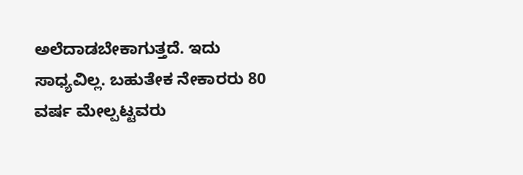ಅಲೆದಾಡಬೇಕಾಗುತ್ತದೆ. ಇದು ಸಾಧ್ಯವಿಲ್ಲ. ಬಹುತೇಕ ನೇಕಾರರು 80 ವರ್ಷ ಮೇಲ್ಪಟ್ಟವರು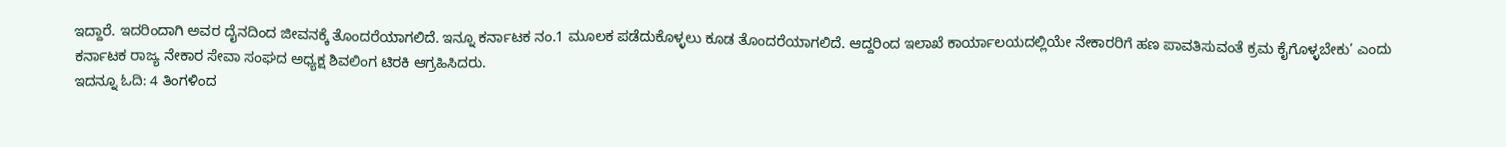ಇದ್ದಾರೆ. ಇದರಿಂದಾಗಿ ಅವರ ದೈನದಿಂದ ಜೀವನಕ್ಕೆ ತೊಂದರೆಯಾಗಲಿದೆ. ಇನ್ನೂ ಕರ್ನಾಟಕ ನಂ.1 ಮೂಲಕ ಪಡೆದುಕೊಳ್ಳಲು ಕೂಡ ತೊಂದರೆಯಾಗಲಿದೆ. ಆದ್ದರಿಂದ ಇಲಾಖೆ ಕಾರ್ಯಾಲಯದಲ್ಲಿಯೇ ನೇಕಾರರಿಗೆ ಹಣ ಪಾವತಿಸುವಂತೆ ಕ್ರಮ ಕೈಗೊಳ್ಳಬೇಕು’ ಎಂದು ಕರ್ನಾಟಕ ರಾಜ್ಯ ನೇಕಾರ ಸೇವಾ ಸಂಘದ ಅಧ್ಯಕ್ಷ ಶಿವಲಿಂಗ ಟಿರಕಿ ಆಗ್ರಹಿಸಿದರು.
ಇದನ್ನೂ ಓದಿ: 4 ತಿಂಗಳಿಂದ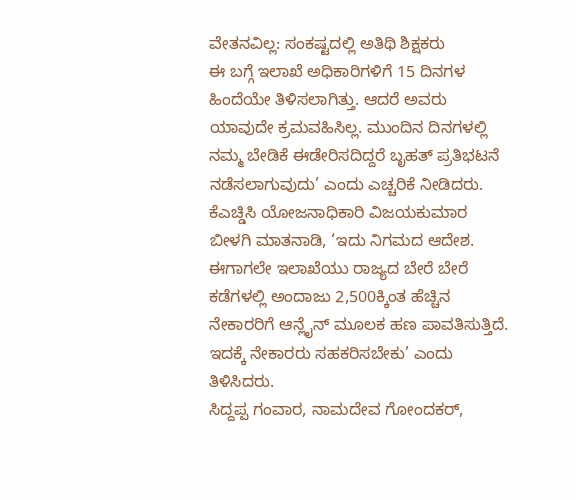ವೇತನವಿಲ್ಲ: ಸಂಕಷ್ಟದಲ್ಲಿ ಅತಿಥಿ ಶಿಕ್ಷಕರು
ಈ ಬಗ್ಗೆ ಇಲಾಖೆ ಅಧಿಕಾರಿಗಳಿಗೆ 15 ದಿನಗಳ ಹಿಂದೆಯೇ ತಿಳಿಸಲಾಗಿತ್ತು. ಆದರೆ ಅವರು ಯಾವುದೇ ಕ್ರಮವಹಿಸಿಲ್ಲ. ಮುಂದಿನ ದಿನಗಳಲ್ಲಿ ನಮ್ಮ ಬೇಡಿಕೆ ಈಡೇರಿಸದಿದ್ದರೆ ಬೃಹತ್ ಪ್ರತಿಭಟನೆ ನಡೆಸಲಾಗುವುದು’ ಎಂದು ಎಚ್ಚರಿಕೆ ನೀಡಿದರು.
ಕೆಎಚ್ಡಿಸಿ ಯೋಜನಾಧಿಕಾರಿ ವಿಜಯಕುಮಾರ ಬೀಳಗಿ ಮಾತನಾಡಿ, ‘ಇದು ನಿಗಮದ ಆದೇಶ. ಈಗಾಗಲೇ ಇಲಾಖೆಯು ರಾಜ್ಯದ ಬೇರೆ ಬೇರೆ ಕಡೆಗಳಲ್ಲಿ ಅಂದಾಜು 2,500ಕ್ಕಿಂತ ಹೆಚ್ಚಿನ ನೇಕಾರರಿಗೆ ಆನ್ಲೈನ್ ಮೂಲಕ ಹಣ ಪಾವತಿಸುತ್ತಿದೆ. ಇದಕ್ಕೆ ನೇಕಾರರು ಸಹಕರಿಸಬೇಕು’ ಎಂದು ತಿಳಿಸಿದರು.
ಸಿದ್ದಪ್ಪ ಗಂವಾರ, ನಾಮದೇವ ಗೋಂದಕರ್,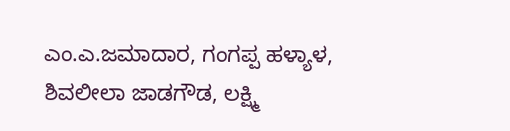ಎಂ.ಎ.ಜಮಾದಾರ, ಗಂಗಪ್ಪ ಹಳ್ಯಾಳ, ಶಿವಲೀಲಾ ಜಾಡಗೌಡ, ಲಕ್ಷ್ಮಿ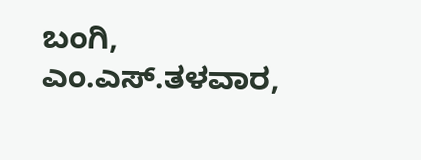ಬಂಗಿ, ಎಂ.ಎಸ್.ತಳವಾರ,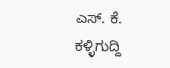ಎಸ್. ಕೆ. ಕಳ್ಳಿಗುದ್ದಿ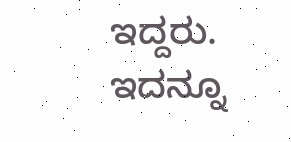ಇದ್ದರು.
ಇದನ್ನೂ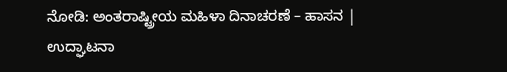ನೋಡಿ: ಅಂತರಾಷ್ಟ್ರೀಯ ಮಹಿಳಾ ದಿನಾಚರಣೆ – ಹಾಸನ | ಉದ್ಘಾಟನಾ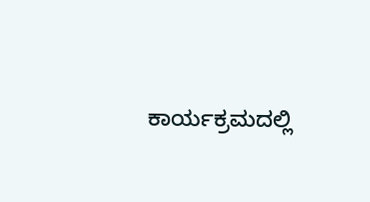ಕಾರ್ಯಕ್ರಮದಲ್ಲಿ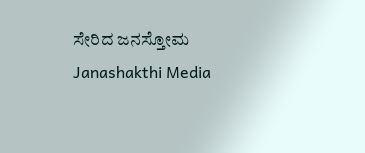ಸೇರಿದ ಜನಸ್ತೋಮ Janashakthi Media